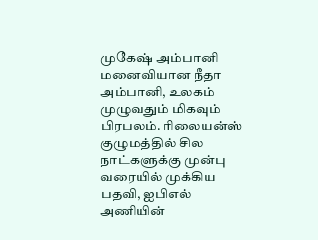முகேஷ் அம்பானி மனைவியான நீதா அம்பானி, உலகம் முழுவதும் மிகவும் பிரபலம். ரிலையன்ஸ் குழுமத்தில் சில நாட்களுக்கு முன்பு வரையில் முக்கிய பதவி, ஐபிஎல் அணியின்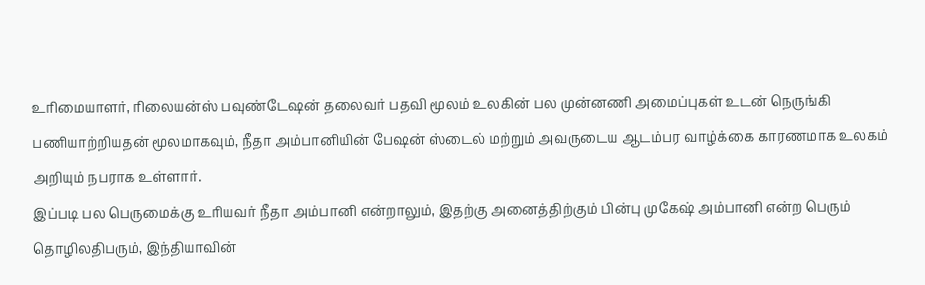உரிமையாளர், ரிலையன்ஸ் பவுண்டேஷன் தலைவர் பதவி மூலம் உலகின் பல முன்னணி அமைப்புகள் உடன் நெருங்கி பணியாற்றியதன் மூலமாகவும், நீதா அம்பானியின் பேஷன் ஸ்டைல் மற்றும் அவருடைய ஆடம்பர வாழ்க்கை காரணமாக உலகம் அறியும் நபராக உள்ளார்.
இப்படி பல பெருமைக்கு உரியவர் நீதா அம்பானி என்றாலும், இதற்கு அனைத்திற்கும் பின்பு முகேஷ் அம்பானி என்ற பெரும் தொழிலதிபரும், இந்தியாவின்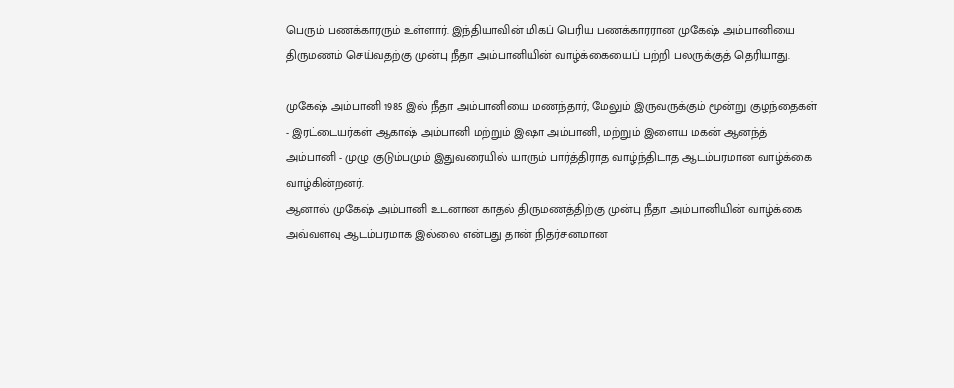பெரும் பணக்காரரும் உள்ளார். இந்தியாவின் மிகப் பெரிய பணக்காரரான முகேஷ் அம்பானியை திருமணம் செய்வதற்கு முன்பு நீதா அம்பானியின் வாழ்க்கையைப் பற்றி பலருக்குத் தெரியாது.

முகேஷ் அம்பானி 1985 இல் நீதா அம்பானியை மணந்தார், மேலும் இருவருக்கும் மூன்று குழந்தைகள் - இரட்டையர்கள் ஆகாஷ் அம்பானி மற்றும் இஷா அம்பானி, மற்றும் இளைய மகன் ஆனந்த் அம்பானி - முழு குடும்பமும் இதுவரையில் யாரும் பார்த்திராத வாழ்ந்திடாத ஆடம்பரமான வாழ்க்கை வாழ்கின்றனர்.
ஆனால் முகேஷ் அம்பானி உடனான காதல் திருமணத்திற்கு முன்பு நீதா அம்பானியின் வாழ்க்கை அவ்வளவு ஆடம்பரமாக இல்லை என்பது தான் நிதர்சனமான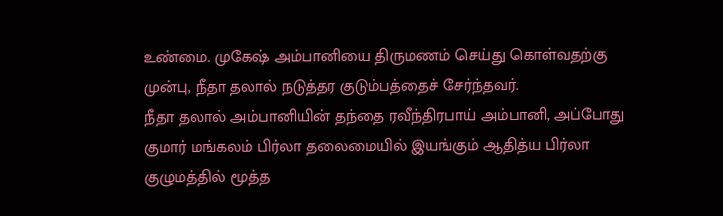உண்மை. முகேஷ் அம்பானியை திருமணம் செய்து கொள்வதற்கு முன்பு, நீதா தலால் நடுத்தர குடும்பத்தைச் சேர்ந்தவர்.
நீதா தலால் அம்பானியின் தந்தை ரவீந்திரபாய் அம்பானி, அப்போது குமார் மங்கலம் பிர்லா தலைமையில் இயங்கும் ஆதித்ய பிர்லா குழுமத்தில் மூத்த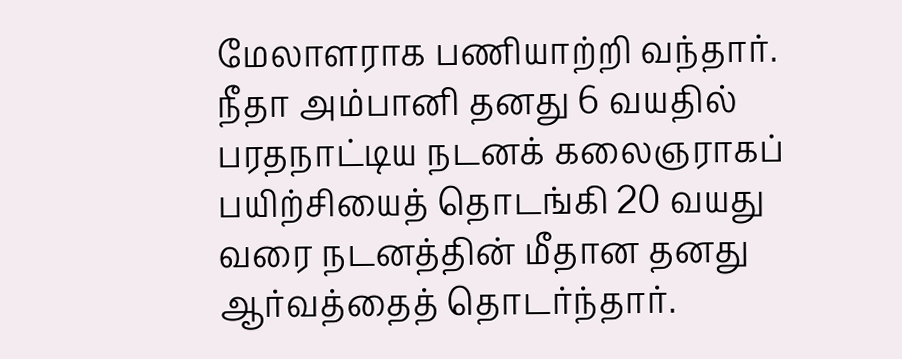மேலாளராக பணியாற்றி வந்தார். நீதா அம்பானி தனது 6 வயதில் பரதநாட்டிய நடனக் கலைஞராகப் பயிற்சியைத் தொடங்கி 20 வயது வரை நடனத்தின் மீதான தனது ஆர்வத்தைத் தொடர்ந்தார்.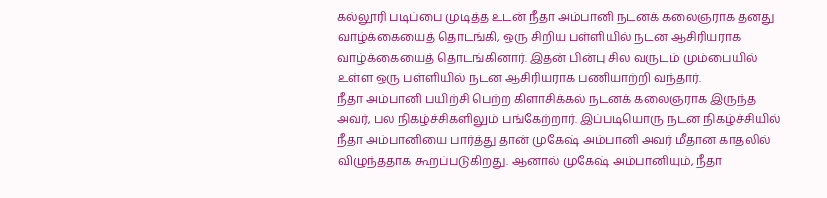கல்லூரி படிப்பை முடித்த உடன் நீதா அம்பானி நடனக் கலைஞராக தனது வாழ்க்கையைத் தொடங்கி, ஒரு சிறிய பள்ளியில் நடன ஆசிரியராக வாழ்க்கையைத் தொடங்கினார். இதன் பின்பு சில வருடம் மும்பையில் உள்ள ஒரு பள்ளியில் நடன ஆசிரியராக பணியாற்றி வந்தார்.
நீதா அம்பானி பயிற்சி பெற்ற கிளாசிக்கல் நடனக் கலைஞராக இருந்த அவர், பல நிகழ்ச்சிகளிலும் பங்கேற்றார். இப்படியொரு நடன நிகழ்ச்சியில் நீதா அம்பானியை பார்த்து தான் முகேஷ் அம்பானி அவர் மீதான காதலில் விழுந்ததாக கூறப்படுகிறது. ஆனால் முகேஷ் அம்பானியும், நீதா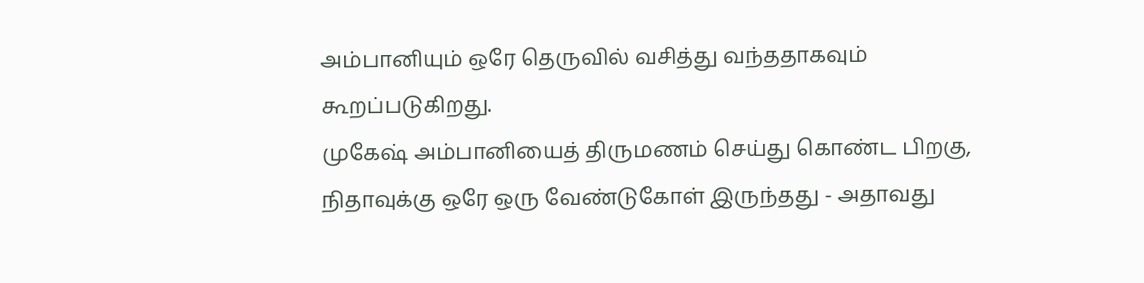அம்பானியும் ஒரே தெருவில் வசித்து வந்ததாகவும் கூறப்படுகிறது.
முகேஷ் அம்பானியைத் திருமணம் செய்து கொண்ட பிறகு, நிதாவுக்கு ஒரே ஒரு வேண்டுகோள் இருந்தது - அதாவது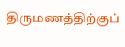திருமணத்திற்குப்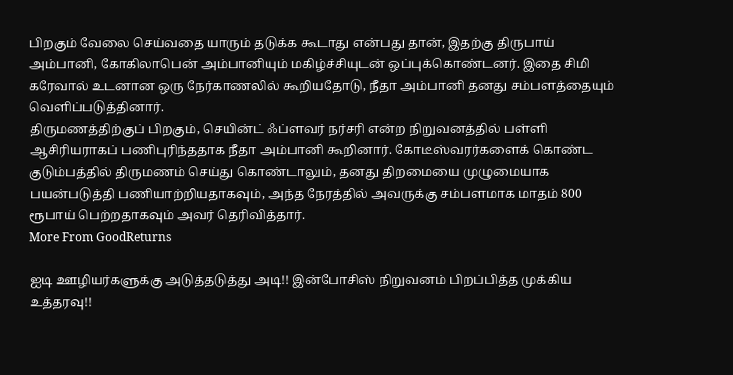பிறகும் வேலை செய்வதை யாரும் தடுக்க கூடாது என்பது தான், இதற்கு திருபாய் அம்பானி, கோகிலாபென் அம்பானியும் மகிழ்ச்சியுடன் ஒப்புக்கொண்டனர். இதை சிமி கரேவால் உடனான ஒரு நேர்காணலில் கூறியதோடு, நீதா அம்பானி தனது சம்பளத்தையும் வெளிப்படுத்தினார்.
திருமணத்திற்குப் பிறகும், செயின்ட் ஃப்ளவர் நர்சரி என்ற நிறுவனத்தில் பள்ளி ஆசிரியராகப் பணிபுரிந்ததாக நீதா அம்பானி கூறினார். கோடீஸ்வரர்களைக் கொண்ட குடும்பத்தில் திருமணம் செய்து கொண்டாலும், தனது திறமையை முழுமையாக பயன்படுத்தி பணியாற்றியதாகவும், அந்த நேரத்தில் அவருக்கு சம்பளமாக மாதம் 800 ரூபாய் பெற்றதாகவும் அவர் தெரிவித்தார்.
More From GoodReturns

ஐடி ஊழியர்களுக்கு அடுத்தடுத்து அடி!! இன்போசிஸ் நிறுவனம் பிறப்பித்த முக்கிய உத்தரவு!!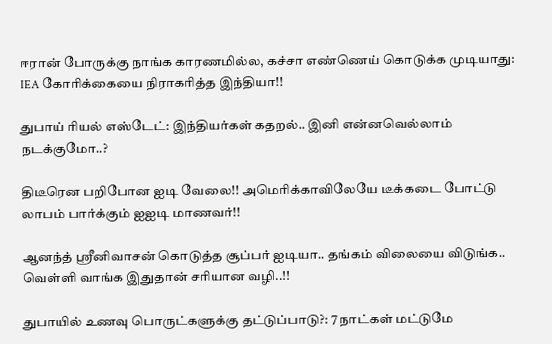ஈரான் போருக்கு நாங்க காரணமில்ல, கச்சா எண்ணெய் கொடுக்க முடியாது: IEA கோரிக்கையை நிராகரித்த இந்தியா!!

துபாய் ரியல் எஸ்டேட்: இந்தியர்கள் கதறல்.. இனி என்னவெல்லாம் நடக்குமோ..?

திடீரென பறிபோன ஐடி வேலை!! அமெரிக்காவிலேயே டீக்கடை போட்டு லாபம் பார்க்கும் ஐஐடி மாணவர்!!

ஆனந்த் ஸ்ரீனிவாசன் கொடுத்த சூப்பர் ஐடியா.. தங்கம் விலையை விடுங்க.. வெள்ளி வாங்க இதுதான் சரியான வழி..!!

துபாயில் உணவு பொருட்களுக்கு தட்டுப்பாடு?: 7 நாட்கள் மட்டுமே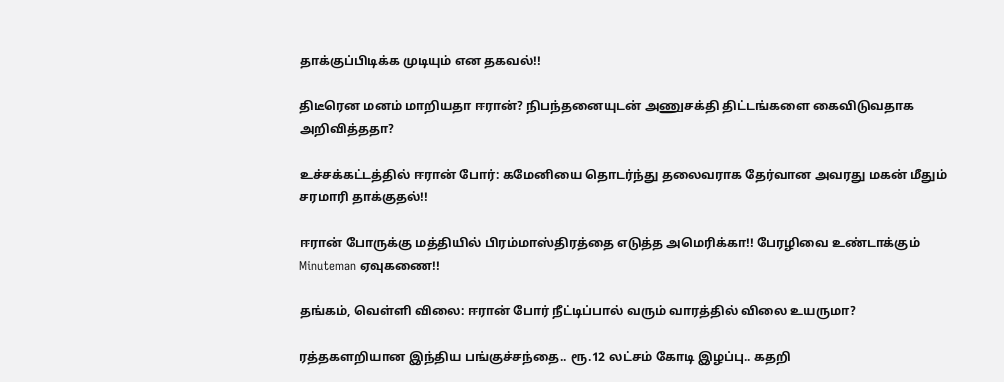தாக்குப்பிடிக்க முடியும் என தகவல்!!

திடீரென மனம் மாறியதா ஈரான்? நிபந்தனையுடன் அணுசக்தி திட்டங்களை கைவிடுவதாக அறிவித்ததா?

உச்சக்கட்டத்தில் ஈரான் போர்: கமேனியை தொடர்ந்து தலைவராக தேர்வான அவரது மகன் மீதும் சரமாரி தாக்குதல்!!

ஈரான் போருக்கு மத்தியில் பிரம்மாஸ்திரத்தை எடுத்த அமெரிக்கா!! பேரழிவை உண்டாக்கும் Minuteman ஏவுகணை!!

தங்கம், வெள்ளி விலை: ஈரான் போர் நீட்டிப்பால் வரும் வாரத்தில் விலை உயருமா?

ரத்தகளறியான இந்திய பங்குச்சந்தை.. ரூ.12 லட்சம் கோடி இழப்பு.. கதறி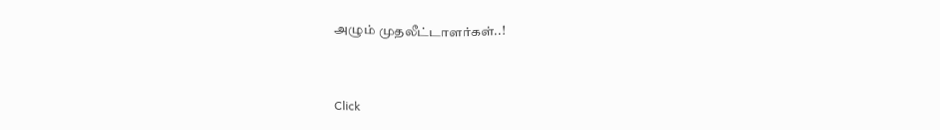அழும் முதலீட்டாளர்கள்..!



Click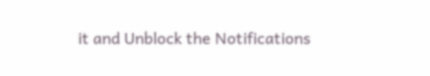it and Unblock the Notifications